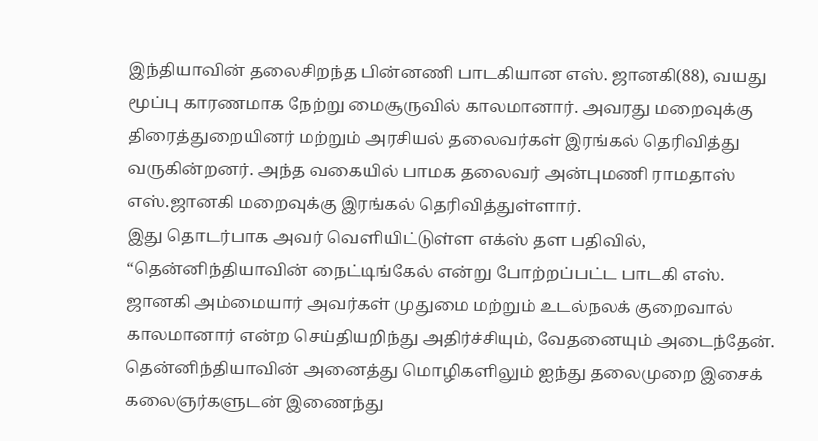இந்தியாவின் தலைசிறந்த பின்னணி பாடகியான எஸ். ஜானகி(88), வயது மூப்பு காரணமாக நேற்று மைசூருவில் காலமானார். அவரது மறைவுக்கு திரைத்துறையினர் மற்றும் அரசியல் தலைவர்கள் இரங்கல் தெரிவித்து வருகின்றனர். அந்த வகையில் பாமக தலைவர் அன்புமணி ராமதாஸ் எஸ்.ஜானகி மறைவுக்கு இரங்கல் தெரிவித்துள்ளார்.
இது தொடர்பாக அவர் வெளியிட்டுள்ள எக்ஸ் தள பதிவில், “தென்னிந்தியாவின் நைட்டிங்கேல் என்று போற்றப்பட்ட பாடகி எஸ். ஜானகி அம்மையார் அவர்கள் முதுமை மற்றும் உடல்நலக் குறைவால் காலமானார் என்ற செய்தியறிந்து அதிர்ச்சியும், வேதனையும் அடைந்தேன்.
தென்னிந்தியாவின் அனைத்து மொழிகளிலும் ஐந்து தலைமுறை இசைக் கலைஞர்களுடன் இணைந்து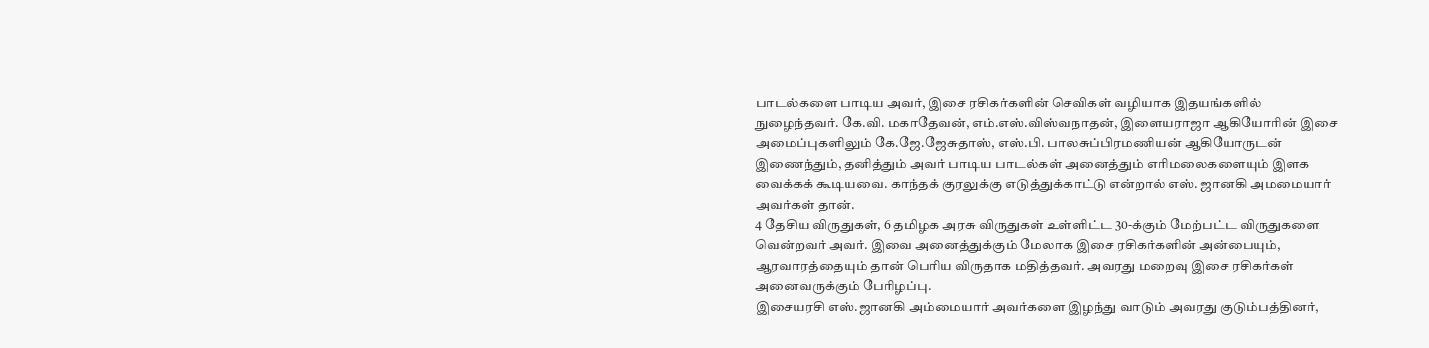பாடல்களை பாடிய அவர், இசை ரசிகர்களின் செவிகள் வழியாக இதயங்களில் நுழைந்தவர். கே.வி. மகாதேவன், எம்.எஸ்.விஸ்வநாதன், இளையராஜா ஆகியோரின் இசை அமைப்புகளிலும் கே.ஜே.ஜேசுதாஸ், எஸ்.பி. பாலசுப்பிரமணியன் ஆகியோருடன் இணைந்தும், தனித்தும் அவர் பாடிய பாடல்கள் அனைத்தும் எரிமலைகளையும் இளக வைக்கக் கூடியவை. காந்தக் குரலுக்கு எடுத்துக்காட்டு என்றால் எஸ். ஜானகி அமமையார் அவர்கள் தான்.
4 தேசிய விருதுகள், 6 தமிழக அரசு விருதுகள் உள்ளிட்ட 30-க்கும் மேற்பட்ட விருதுகளை வென்றவர் அவர். இவை அனைத்துக்கும் மேலாக இசை ரசிகர்களின் அன்பையும், ஆரவாரத்தையும் தான் பெரிய விருதாக மதித்தவர். அவரது மறைவு இசை ரசிகர்கள் அனைவருக்கும் பேரிழப்பு.
இசையரசி எஸ்.ஜானகி அம்மையார் அவர்களை இழந்து வாடும் அவரது குடும்பத்தினர்,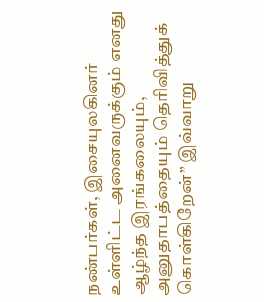நண்பர்கள், இசையுலகினர் உள்ளிட்ட அனைவருக்கும் எனது ஆழ்ந்த இரங்கலையும், அனுதாபத்தையும் தெரிவித்துக் கொள்கிறேன்” இவ்வாறு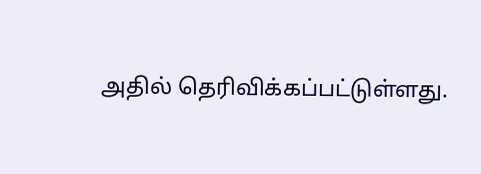அதில் தெரிவிக்கப்பட்டுள்ளது.